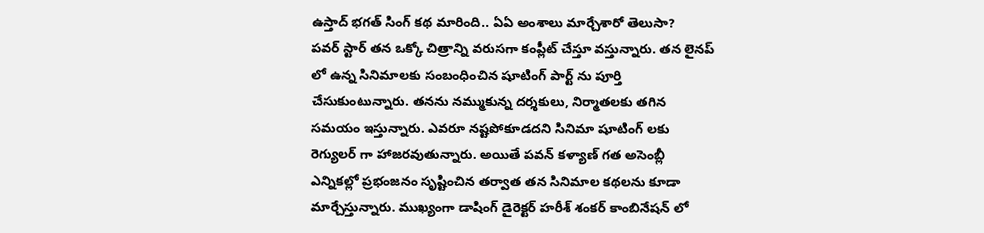ఉస్తాద్ భగత్ సింగ్ కథ మారింది.. ఏఏ అంశాలు మార్చేశారో తెలుసా?
పవర్ స్టార్ తన ఒక్కో చిత్రాన్ని వరుసగా కంప్లీట్ చేస్తూ వస్తున్నారు. తన లైనప్ లో ఉన్న సినిమాలకు సంబంధించిన షూటింగ్ పార్ట్ ను పూర్తి చేసుకుంటున్నారు. తనను నమ్ముకున్న దర్శకులు, నిర్మాతలకు తగిన సమయం ఇస్తున్నారు. ఎవరూ నష్టపోకూడదని సినిమా షూటింగ్ లకు రెగ్యులర్ గా హాజరవుతున్నారు. అయితే పవన్ కళ్యాణ్ గత అసెంబ్లీ ఎన్నికల్లో ప్రభంజనం సృష్టించిన తర్వాత తన సినిమాల కథలను కూడా మార్చేస్తున్నారు. ముఖ్యంగా డాషింగ్ డైరెక్టర్ హరీశ్ శంకర్ కాంబినేషన్ లో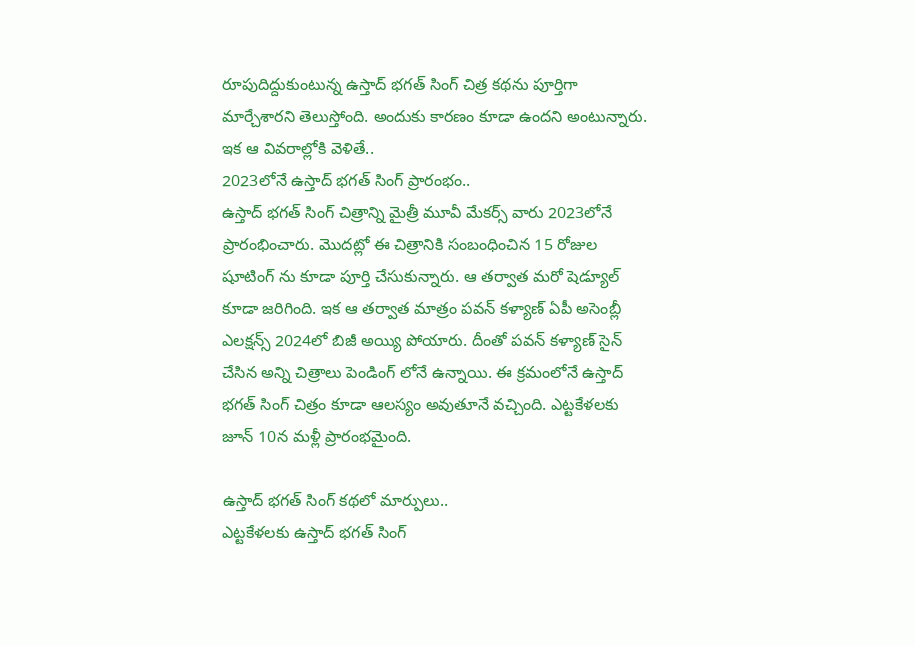రూపుదిద్దుకుంటున్న ఉస్తాద్ భగత్ సింగ్ చిత్ర కథను పూర్తిగా మార్చేశారని తెలుస్తోంది. అందుకు కారణం కూడా ఉందని అంటున్నారు. ఇక ఆ వివరాల్లోకి వెళితే..
2023లోనే ఉస్తాద్ భగత్ సింగ్ ప్రారంభం..
ఉస్తాద్ భగత్ సింగ్ చిత్రాన్ని మైత్రీ మూవీ మేకర్స్ వారు 2023లోనే ప్రారంభించారు. మొదట్లో ఈ చిత్రానికి సంబంధించిన 15 రోజుల షూటింగ్ ను కూడా పూర్తి చేసుకున్నారు. ఆ తర్వాత మరో షెడ్యూల్ కూడా జరిగింది. ఇక ఆ తర్వాత మాత్రం పవన్ కళ్యాణ్ ఏపీ అసెంబ్లీ ఎలక్షన్స్ 2024లో బిజీ అయ్యి పోయారు. దీంతో పవన్ కళ్యాణ్ సైన్ చేసిన అన్ని చిత్రాలు పెండింగ్ లోనే ఉన్నాయి. ఈ క్రమంలోనే ఉస్తాద్ భగత్ సింగ్ చిత్రం కూడా ఆలస్యం అవుతూనే వచ్చింది. ఎట్టకేళలకు జూన్ 10న మళ్లీ ప్రారంభమైంది.

ఉస్తాద్ భగత్ సింగ్ కథలో మార్పులు..
ఎట్టకేళలకు ఉస్తాద్ భగత్ సింగ్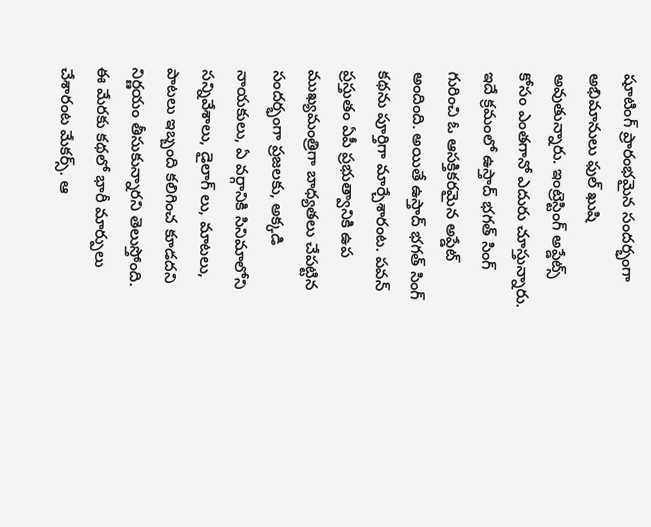షూటింగ్ ప్రారంభమైన సందర్భంగా అభిమానులు ఫుల్ ఖుషి అవుతున్నారు. ఇంట్రెస్టింగ్ అప్డేట్స్ కోసం ఎంతగానో ఎదురు చూస్తున్నారు. ఇదే క్రమంలో ఉస్తాద్ భగత్ సింగ్ గురించి ఓ ఆసక్తికరమైన అప్డేట్ అందింది. అయితే ఉస్తాద్ భగత్ సింగ్ కథను పూర్తిగా మార్చేశారంట. పవన్ ప్రస్తుతం ఏపీ ప్రభుత్వానికి ఉప ముఖ్యమంత్రిగా బాధ్యతలు చేపట్టిన సందర్భంగా ప్రజలకు, అక్కడి నాయకులు, ఏ వర్గానికి సినిమాలోని సన్నివేశాలు, డైలాగ్ లు, మాటలు, పాటలు ఇబ్బంది కలిగించ కూడదని నిర్ణయం తీసుకున్నారని తెలుస్తోంది. ఈ మేరకు కథలో భారీ మార్పులు చేశారంట మేకర్స్. ఆ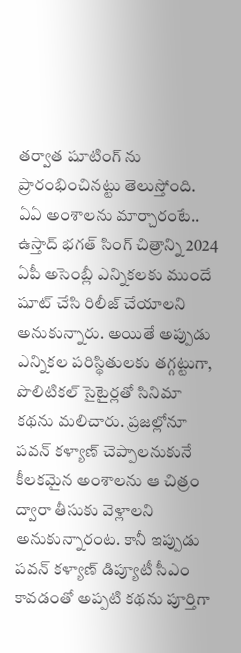తర్వాత షూటింగ్ ను ప్రారంభించినట్టు తెలుస్తోంది.
ఏఏ అంశాలను మార్చారంటే..
ఉస్తాద్ భగత్ సింగ్ చిత్రాన్ని 2024 ఏపీ అసెంబ్లీ ఎన్నికలకు ముందే షూట్ చేసి రిలీజ్ చేయాలని అనుకున్నారు. అయితే అప్పుడు ఎన్నికల పరిస్థితులకు తగ్గట్టుగా, పొలిటికల్ సైటైర్లతో సినిమా కథను మలిచారు. ప్రజల్లోనూ పవన్ కళ్యాణ్ చెప్పాలనుకునే కీలకమైన అంశాలను ఆ చిత్రం ద్వారా తీసుకు వెళ్లాలని అనుకున్నారంట. కానీ ఇప్పుడు పవన్ కళ్యాణ్ డిప్యూటీ సీఎం కావడంతో అప్పటి కథను పూర్తిగా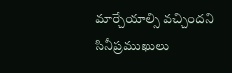మార్చేయాల్సి వచ్చిందని సినీప్రముఖులు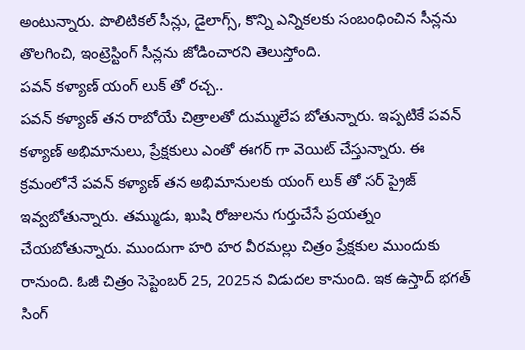అంటున్నారు. పొలిటికల్ సీన్లు, డైలాగ్స్, కొన్ని ఎన్నికలకు సంబంధించిన సీన్లను తొలగించి, ఇంట్రెస్టింగ్ సీన్లను జోడించారని తెలుస్తోంది.
పవన్ కళ్యాణ్ యంగ్ లుక్ తో రచ్చ..
పవన్ కళ్యాణ్ తన రాబోయే చిత్రాలతో దుమ్ములేప బోతున్నారు. ఇప్పటికే పవన్ కళ్యాణ్ అభిమానులు, ప్రేక్షకులు ఎంతో ఈగర్ గా వెయిట్ చేస్తున్నారు. ఈ క్రమంలోనే పవన్ కళ్యాణ్ తన అభిమానులకు యంగ్ లుక్ తో సర్ ప్రైజ్ ఇవ్వబోతున్నారు. తమ్ముడు, ఖుషి రోజులను గుర్తుచేసే ప్రయత్నం చేయబోతున్నారు. ముందుగా హరి హర వీరమల్లు చిత్రం ప్రేక్షకుల ముందుకు రానుంది. ఓజీ చిత్రం సెప్టెంబర్ 25, 2025న విడుదల కానుంది. ఇక ఉస్తాద్ భగత్ సింగ్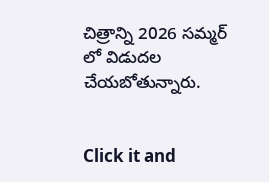చిత్రాన్ని 2026 సమ్మర్ లో విడుదల చేయబోతున్నారు.


Click it and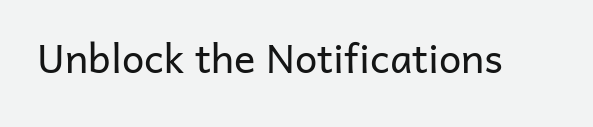Unblock the Notifications